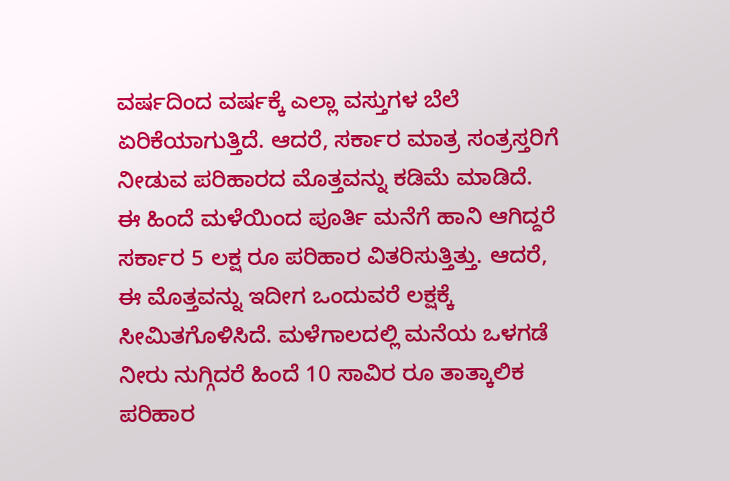ವರ್ಷದಿಂದ ವರ್ಷಕ್ಕೆ ಎಲ್ಲಾ ವಸ್ತುಗಳ ಬೆಲೆ ಏರಿಕೆಯಾಗುತ್ತಿದೆ. ಆದರೆ, ಸರ್ಕಾರ ಮಾತ್ರ ಸಂತ್ರಸ್ತರಿಗೆ ನೀಡುವ ಪರಿಹಾರದ ಮೊತ್ತವನ್ನು ಕಡಿಮೆ ಮಾಡಿದೆ.
ಈ ಹಿಂದೆ ಮಳೆಯಿಂದ ಪೂರ್ತಿ ಮನೆಗೆ ಹಾನಿ ಆಗಿದ್ದರೆ ಸರ್ಕಾರ 5 ಲಕ್ಷ ರೂ ಪರಿಹಾರ ವಿತರಿಸುತ್ತಿತ್ತು. ಆದರೆ, ಈ ಮೊತ್ತವನ್ನು ಇದೀಗ ಒಂದುವರೆ ಲಕ್ಷಕ್ಕೆ ಸೀಮಿತಗೊಳಿಸಿದೆ. ಮಳೆಗಾಲದಲ್ಲಿ ಮನೆಯ ಒಳಗಡೆ ನೀರು ನುಗ್ಗಿದರೆ ಹಿಂದೆ 10 ಸಾವಿರ ರೂ ತಾತ್ಕಾಲಿಕ ಪರಿಹಾರ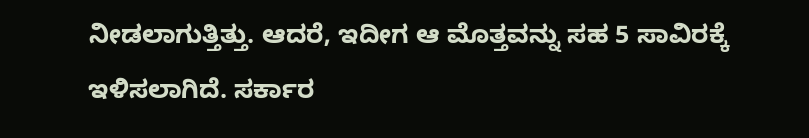ನೀಡಲಾಗುತ್ತಿತ್ತು. ಆದರೆ, ಇದೀಗ ಆ ಮೊತ್ತವನ್ನು ಸಹ 5 ಸಾವಿರಕ್ಕೆ ಇಳಿಸಲಾಗಿದೆ. ಸರ್ಕಾರ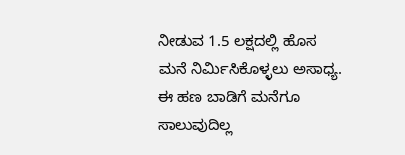ನೀಡುವ 1.5 ಲಕ್ಷದಲ್ಲಿ ಹೊಸ ಮನೆ ನಿರ್ಮಿಸಿಕೊಳ್ಳಲು ಅಸಾಧ್ಯ. ಈ ಹಣ ಬಾಡಿಗೆ ಮನೆಗೂ ಸಾಲುವುದಿಲ್ಲ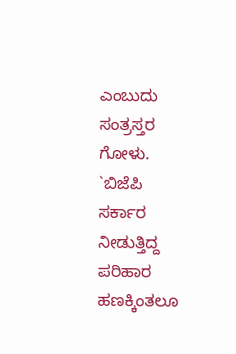ಎಂಬುದು ಸಂತ್ರಸ್ತರ ಗೋಳು.
`ಬಿಜೆಪಿ ಸರ್ಕಾರ ನೀಡುತ್ತಿದ್ದ ಪರಿಹಾರ ಹಣಕ್ಕಿಂತಲೂ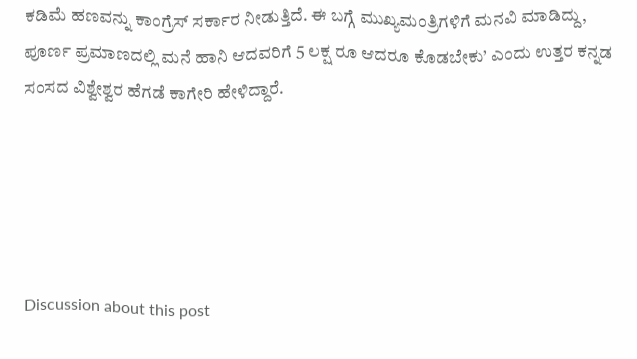ಕಡಿಮೆ ಹಣವನ್ನು ಕಾಂಗ್ರೆಸ್ ಸರ್ಕಾರ ನೀಡುತ್ತಿದೆ. ಈ ಬಗ್ಗೆ ಮುಖ್ಯಮಂತ್ರಿಗಳಿಗೆ ಮನವಿ ಮಾಡಿದ್ದು, ಪೂರ್ಣ ಪ್ರಮಾಣದಲ್ಲಿ ಮನೆ ಹಾನಿ ಆದವರಿಗೆ 5 ಲಕ್ಷ ರೂ ಆದರೂ ಕೊಡಬೇಕು’ ಎಂದು ಉತ್ತರ ಕನ್ನಡ ಸಂಸದ ವಿಶ್ವೇಶ್ವರ ಹೆಗಡೆ ಕಾಗೇರಿ ಹೇಳಿದ್ದಾರೆ.





Discussion about this post